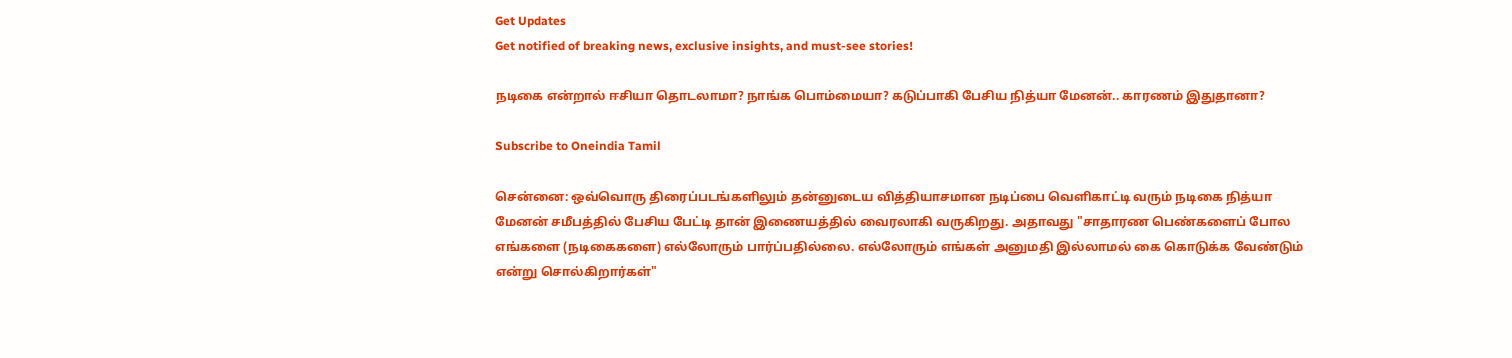Get Updates
Get notified of breaking news, exclusive insights, and must-see stories!

நடிகை என்றால் ஈசியா தொடலாமா? நாங்க பொம்மையா? கடுப்பாகி பேசிய நித்யா மேனன்.. காரணம் இதுதானா?

Subscribe to Oneindia Tamil

சென்னை: ஒவ்வொரு திரைப்படங்களிலும் தன்னுடைய வித்தியாசமான நடிப்பை வெளிகாட்டி வரும் நடிகை நித்யா மேனன் சமீபத்தில் பேசிய பேட்டி தான் இணையத்தில் வைரலாகி வருகிறது. அதாவது "சாதாரண பெண்களைப் போல எங்களை (நடிகைகளை) எல்லோரும் பார்ப்பதில்லை. எல்லோரும் எங்கள் அனுமதி இல்லாமல் கை கொடுக்க வேண்டும் என்று சொல்கிறார்கள்"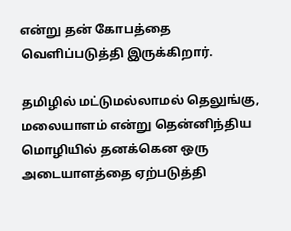என்று தன் கோபத்தை வெளிப்படுத்தி இருக்கிறார்.

தமிழில் மட்டுமல்லாமல் தெலுங்கு, மலையாளம் என்று தென்னிந்திய மொழியில் தனக்கென ஒரு அடையாளத்தை ஏற்படுத்தி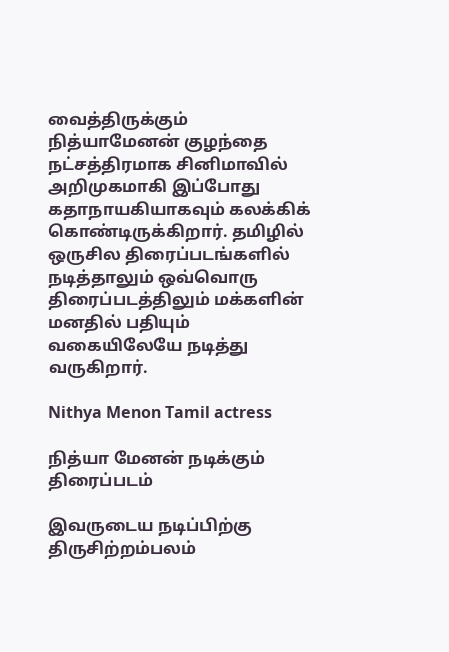வைத்திருக்கும் நித்யாமேனன் குழந்தை நட்சத்திரமாக சினிமாவில் அறிமுகமாகி இப்போது கதாநாயகியாகவும் கலக்கிக் கொண்டிருக்கிறார். தமிழில் ஒருசில திரைப்படங்களில் நடித்தாலும் ஒவ்வொரு திரைப்படத்திலும் மக்களின் மனதில் பதியும் வகையிலேயே நடித்து வருகிறார்.

Nithya Menon Tamil actress

நித்யா மேனன் நடிக்கும் திரைப்படம்

இவருடைய நடிப்பிற்கு திருசிற்றம்பலம்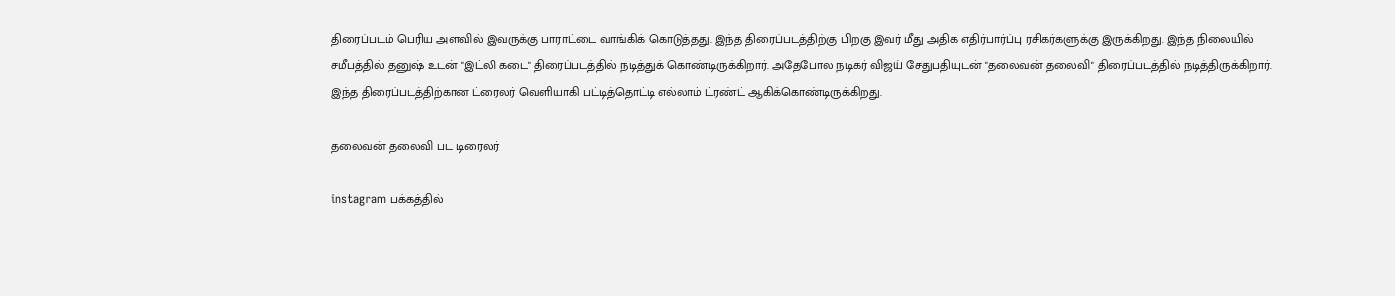திரைப்படம் பெரிய அளவில் இவருக்கு பாராட்டை வாங்கிக் கொடுத்தது. இந்த திரைப்படத்திற்கு பிறகு இவர் மீது அதிக எதிர்பார்ப்பு ரசிகர்களுக்கு இருக்கிறது. இந்த நிலையில் சமீபத்தில் தனுஷ் உடன் "இட்லி கடை" திரைப்படத்தில் நடித்துக் கொண்டிருக்கிறார். அதேபோல நடிகர் விஜய் சேதுபதியுடன் "தலைவன் தலைவி" திரைப்படத்தில் நடித்திருக்கிறார். இந்த திரைப்படத்திற்கான ட்ரைலர் வெளியாகி பட்டித்தொட்டி எல்லாம் ட்ரண்ட் ஆகிக்கொண்டிருக்கிறது.

தலைவன் தலைவி பட டிரைலர்

instagram பக்கத்தில்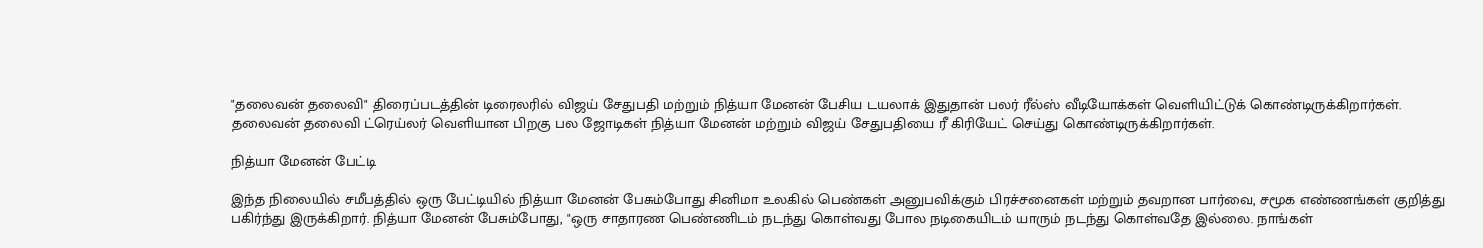"தலைவன் தலைவி" திரைப்படத்தின் டிரைலரில் விஜய் சேதுபதி மற்றும் நித்யா மேனன் பேசிய டயலாக் இதுதான் பலர் ரீல்ஸ் வீடியோக்கள் வெளியிட்டுக் கொண்டிருக்கிறார்கள். தலைவன் தலைவி ட்ரெய்லர் வெளியான பிறகு பல ஜோடிகள் நித்யா மேனன் மற்றும் விஜய் சேதுபதியை ரீ கிரியேட் செய்து கொண்டிருக்கிறார்கள்.

நித்யா மேனன் பேட்டி

இந்த நிலையில் சமீபத்தில் ஒரு பேட்டியில் நித்யா மேனன் பேசும்போது சினிமா உலகில் பெண்கள் அனுபவிக்கும் பிரச்சனைகள் மற்றும் தவறான பார்வை, சமூக எண்ணங்கள் குறித்து பகிர்ந்து இருக்கிறார். நித்யா மேனன் பேசும்போது, "ஒரு சாதாரண பெண்ணிடம் நடந்து கொள்வது போல நடிகையிடம் யாரும் நடந்து கொள்வதே இல்லை. நாங்கள்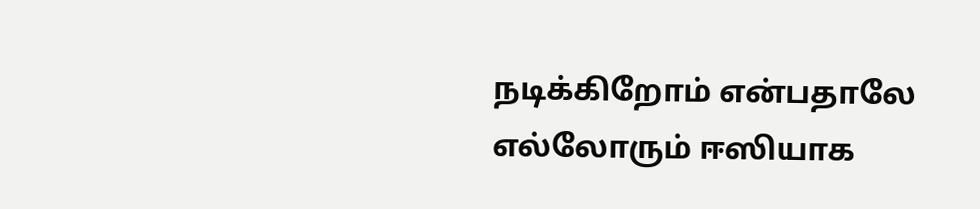நடிக்கிறோம் என்பதாலே எல்லோரும் ஈஸியாக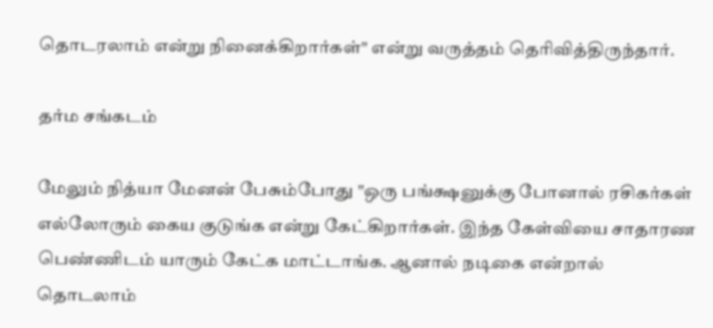தொடரலாம் என்று நினைக்கிறார்கள்" என்று வருத்தம் தெரிவித்திருந்தார்.

தர்ம சங்கடம்

மேலும் நித்யா மேனன் பேசும்போது "ஒரு பங்க்ஷனுக்கு போனால் ரசிகர்கள் எல்லோரும் கைய குடுங்க என்று கேட்கிறார்கள். இந்த கேள்வியை சாதாரண பெண்ணிடம் யாரும் கேட்க மாட்டாங்க. ஆனால் நடிகை என்றால் தொடலாம்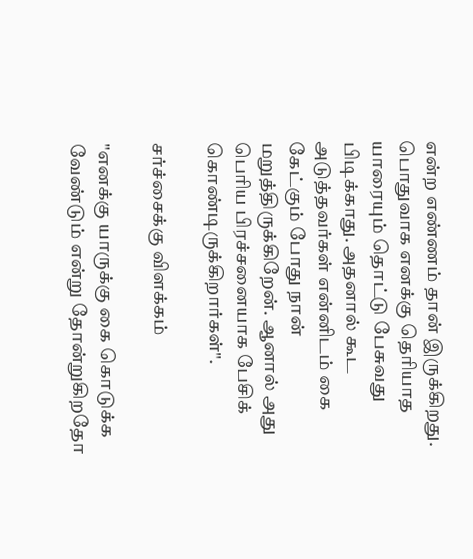என்ற எண்ணம் தான் இருக்கிறது. பொதுவாக எனக்கு தெரியாத யாரையும் தொட்டு பேசுவது பிடிக்காது. அதனால் கூட அடுத்தவர்கள் என்னிடம் கை கேட்கும் போது நான் மறுத்திருக்கிறேன். ஆனால் அது பெரிய பிரச்சனையாக பேசிக் கொண்டிருக்கிறார்கள்".

சர்ச்சைக்கு விளக்கம்

"எனக்கு யாருக்கு கை கொடுக்க வேண்டும் என்று தோன்றுகிறதோ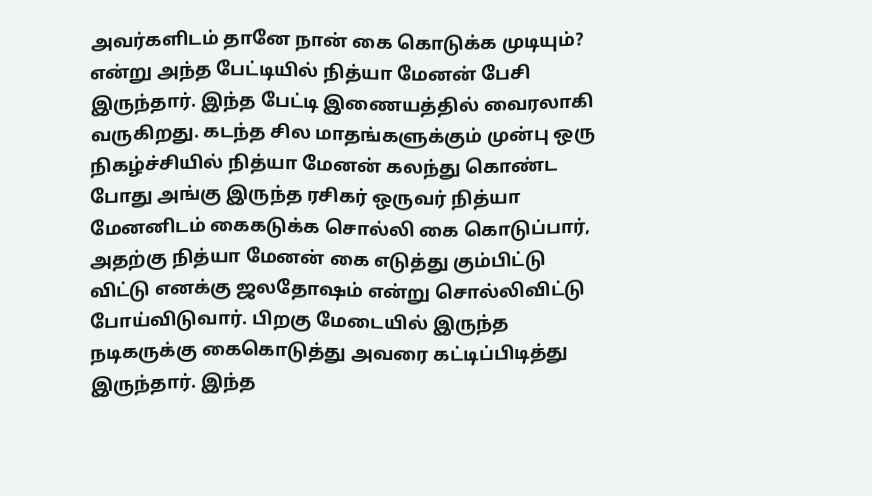அவர்களிடம் தானே நான் கை கொடுக்க முடியும்? என்று அந்த பேட்டியில் நித்யா மேனன் பேசி இருந்தார். இந்த பேட்டி இணையத்தில் வைரலாகி வருகிறது. கடந்த சில மாதங்களுக்கும் முன்பு ஒரு நிகழ்ச்சியில் நித்யா மேனன் கலந்து கொண்ட போது அங்கு இருந்த ரசிகர் ஒருவர் நித்யா மேனனிடம் கைகடுக்க சொல்லி கை கொடுப்பார், அதற்கு நித்யா மேனன் கை எடுத்து கும்பிட்டு விட்டு எனக்கு ஜலதோஷம் என்று சொல்லிவிட்டு போய்விடுவார். பிறகு மேடையில் இருந்த நடிகருக்கு கைகொடுத்து அவரை கட்டிப்பிடித்து இருந்தார். இந்த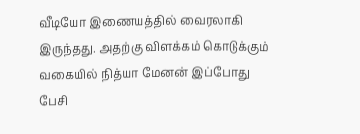வீடியோ இணையத்தில் வைரலாகி இருந்தது. அதற்கு விளக்கம் கொடுக்கும் வகையில் நித்யா மேனன் இப்போது பேசி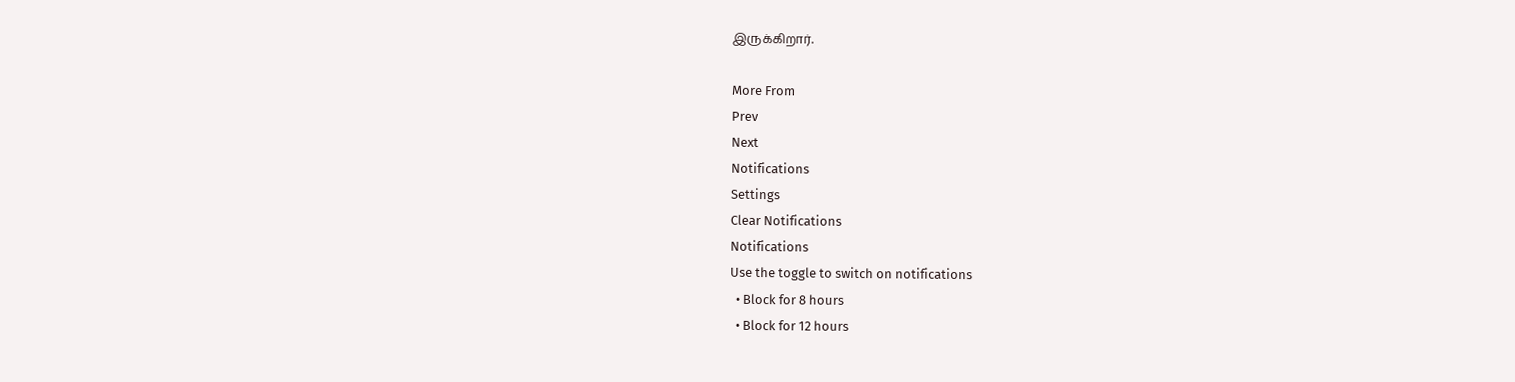இருக்கிறார்.

More From
Prev
Next
Notifications
Settings
Clear Notifications
Notifications
Use the toggle to switch on notifications
  • Block for 8 hours
  • Block for 12 hours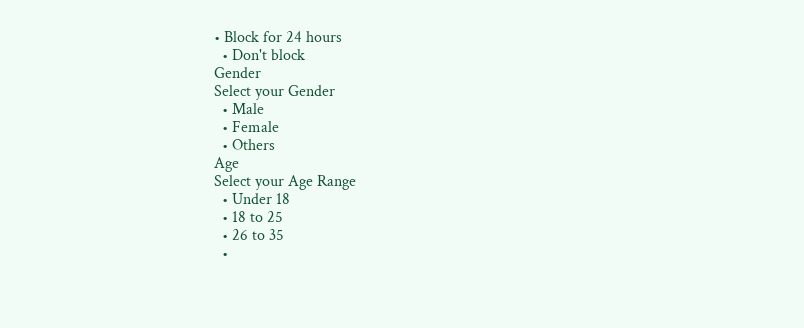• Block for 24 hours
  • Don't block
Gender
Select your Gender
  • Male
  • Female
  • Others
Age
Select your Age Range
  • Under 18
  • 18 to 25
  • 26 to 35
  •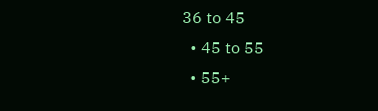36 to 45
  • 45 to 55
  • 55+